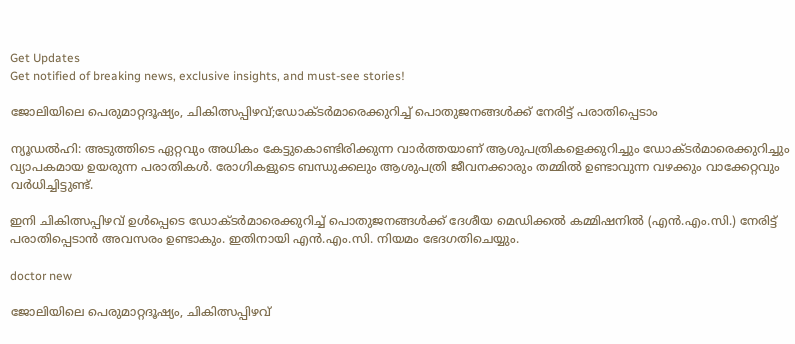Get Updates
Get notified of breaking news, exclusive insights, and must-see stories!

ജോലിയിലെ പെരുമാറ്റദൂഷ്യം, ചികിത്സപ്പിഴവ്;ഡോക്ടർമാരെക്കുറിച്ച് പൊതുജനങ്ങൾക്ക് നേരിട്ട് പരാതിപ്പെടാം

ന്യൂഡൽഹി: അടുത്തിടെ ഏറ്റവും അധികം കേട്ടുകൊണ്ടിരിക്കുന്ന വാർത്തയാണ് ആശുപത്രികളെക്കുറിച്ചും ഡോക്ടർമാരെക്കുറിച്ചും വ്യാപകമായ ഉയരുന്ന പരാതികൾ. രോഗികളുടെ ബന്ധുക്കലും ആശുപത്രി ജീവനക്കാരും തമ്മിൽ ഉണ്ടാവുന്ന വഴക്കും വാക്കേറ്റവും വർധിച്ചിട്ടുണ്ട്.

ഇനി ചികിത്സപ്പിഴവ് ഉൾപ്പെടെ ഡോക്ടർമാരെക്കുറിച്ച് പൊതുജനങ്ങൾക്ക് ദേശീയ മെഡിക്കൽ കമ്മിഷനിൽ (എൻ.എം.സി.) നേരിട്ട് പരാതിപ്പെടാൻ അവസരം ഉണ്ടാകും. ഇതിനായി എൻ.എം.സി. നിയമം ഭേദഗതിചെയ്യും.

doctor new

ജോലിയിലെ പെരുമാറ്റദൂഷ്യം, ചികിത്സപ്പിഴവ്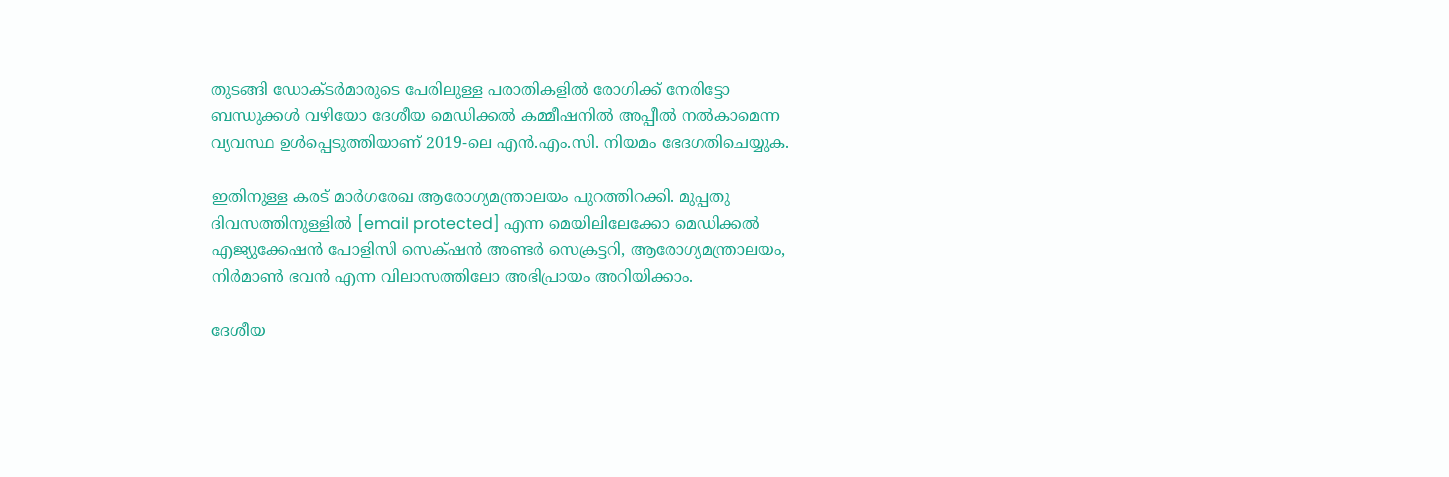തുടങ്ങി ഡോക്ടർമാരുടെ പേരിലുള്ള പരാതികളിൽ രോഗിക്ക് നേരിട്ടോ ബന്ധുക്കൾ വഴിയോ ദേശീയ മെഡിക്കൽ കമ്മീഷനിൽ അപ്പീൽ നൽകാമെന്ന വ്യവസ്ഥ ഉൾപ്പെടുത്തിയാണ് 2019-ലെ എൻ.എം.സി. നിയമം ഭേദഗതിചെയ്യുക.

ഇതിനുള്ള കരട് മാർഗരേഖ ആരോഗ്യമന്ത്രാലയം പുറത്തിറക്കി. മുപ്പതു ദിവസത്തിനുള്ളിൽ [email protected] എന്ന മെയിലിലേക്കോ മെഡിക്കൽ എജ്യുക്കേഷൻ പോളിസി സെക്‌ഷൻ അണ്ടർ സെക്രട്ടറി, ആരോഗ്യമന്ത്രാലയം, നിർമാൺ ഭവൻ എന്ന വിലാസത്തിലോ അഭിപ്രായം അറിയിക്കാം.

ദേശീയ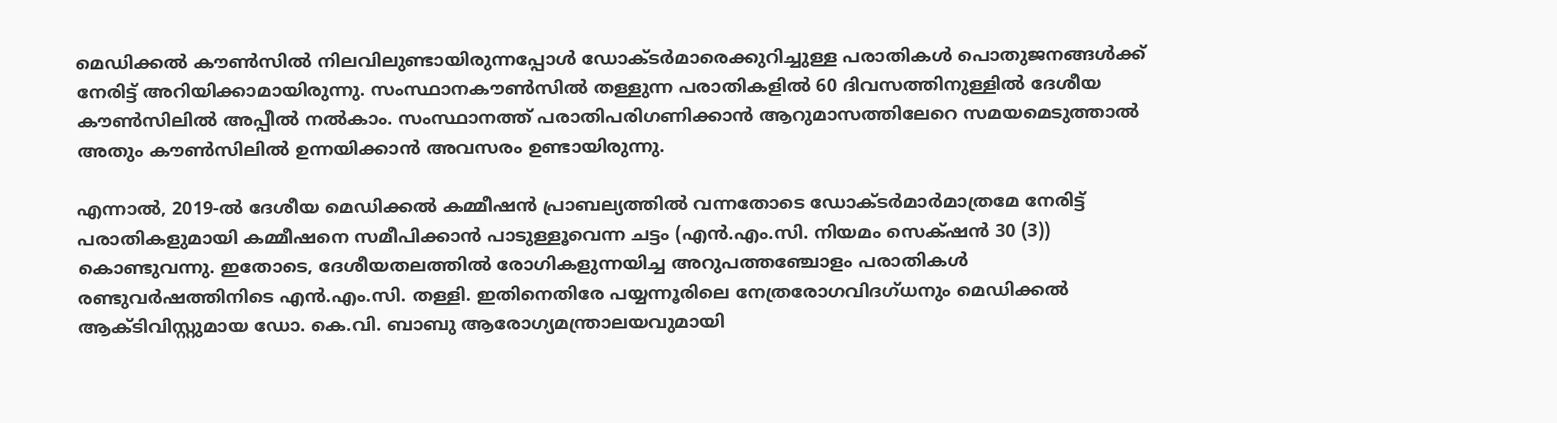മെഡിക്കൽ കൗൺസിൽ നിലവിലുണ്ടായിരുന്നപ്പോൾ ഡോക്ടർമാരെക്കുറിച്ചുള്ള പരാതികൾ പൊതുജനങ്ങൾക്ക് നേരിട്ട് അറിയിക്കാമായിരുന്നു. സംസ്ഥാനകൗൺസിൽ തള്ളുന്ന പരാതികളിൽ 60 ദിവസത്തിനുള്ളിൽ ദേശീയ കൗൺസിലിൽ അപ്പീൽ നൽകാം. സംസ്ഥാനത്ത് പരാതിപരിഗണിക്കാൻ ആറുമാസത്തിലേറെ സമയമെടുത്താൽ അതും കൗൺസിലിൽ ഉന്നയിക്കാൻ അവസരം ഉണ്ടായിരുന്നു.

എന്നാൽ, 2019-ൽ ദേശീയ മെഡിക്കൽ കമ്മീഷൻ പ്രാബല്യത്തിൽ വന്നതോടെ ഡോക്ടർമാർമാത്രമേ നേരിട്ട് പരാതികളുമായി കമ്മീഷനെ സമീപിക്കാൻ പാടുള്ളൂവെന്ന ചട്ടം (എൻ.എം.സി. നിയമം സെക്‌ഷൻ 30 (3)) കൊണ്ടുവന്നു. ഇതോടെ, ദേശീയതലത്തിൽ രോഗികളുന്നയിച്ച അറുപത്തഞ്ചോളം പരാതികൾ രണ്ടുവർഷത്തിനിടെ എൻ.എം.സി. തള്ളി. ഇതിനെതിരേ പയ്യന്നൂരിലെ നേത്രരോഗവിദഗ്‌ധനും മെഡിക്കൽ ആക്ടിവിസ്റ്റുമായ ഡോ. കെ.വി. ബാബു ആരോഗ്യമന്ത്രാലയവുമായി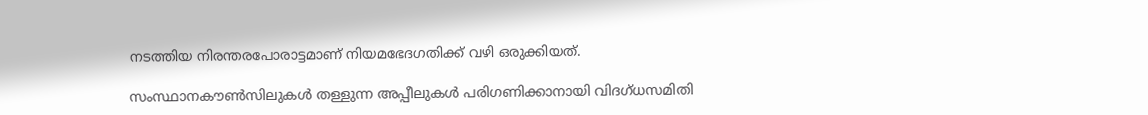നടത്തിയ നിരന്തരപോരാട്ടമാണ് നിയമഭേദഗതിക്ക് വഴി ഒരുക്കിയത്.

സംസ്ഥാനകൗൺസിലുകൾ തള്ളുന്ന അപ്പീലുകൾ പരിഗണിക്കാനായി വിദഗ്‌ധസമിതി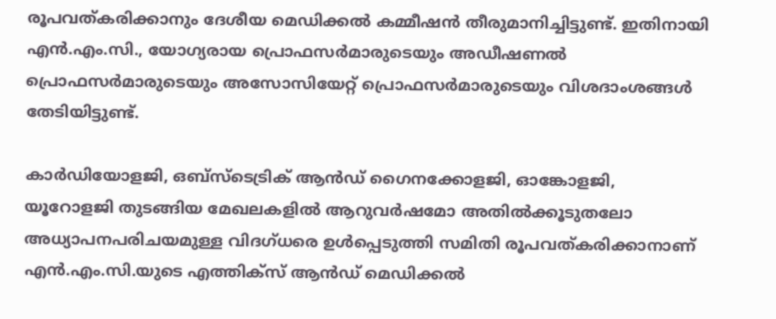രൂപവത്കരിക്കാനും ദേശീയ മെഡിക്കൽ കമ്മീഷൻ തീരുമാനിച്ചിട്ടുണ്ട്. ഇതിനായി എൻ.എം.സി., യോഗ്യരായ പ്രൊഫസർമാരുടെയും അഡീഷണൽ പ്രൊഫസർമാരുടെയും അസോസിയേറ്റ് പ്രൊഫസർമാരുടെയും വിശദാംശങ്ങൾ തേടിയിട്ടുണ്ട്.

കാർഡിയോളജി, ഒബ്‌സ്ടെട്രിക് ആൻഡ് ഗൈനക്കോളജി, ഓങ്കോളജി, യൂറോളജി തുടങ്ങിയ മേഖലകളിൽ ആറുവർഷമോ അതിൽക്കൂടുതലോ അധ്യാപനപരിചയമുള്ള വിദഗ്ധരെ ഉൾപ്പെടുത്തി സമിതി രൂപവത്കരിക്കാനാണ് എൻ.എം.സി.യുടെ എത്തിക്സ് ആൻഡ് മെഡിക്കൽ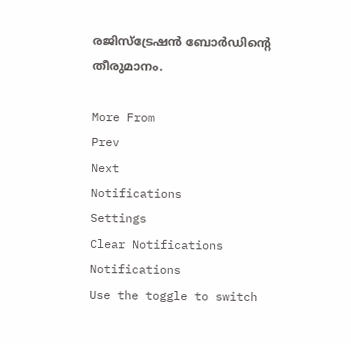രജിസ്‌ട്രേഷൻ ബോർഡിന്റെ തീരുമാനം.

More From
Prev
Next
Notifications
Settings
Clear Notifications
Notifications
Use the toggle to switch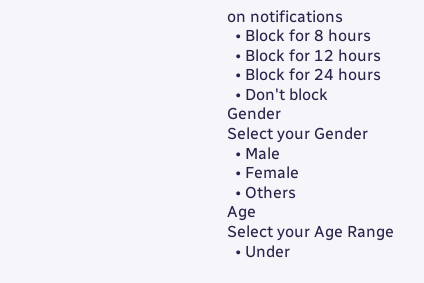on notifications
  • Block for 8 hours
  • Block for 12 hours
  • Block for 24 hours
  • Don't block
Gender
Select your Gender
  • Male
  • Female
  • Others
Age
Select your Age Range
  • Under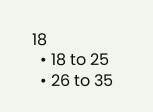18
  • 18 to 25
  • 26 to 35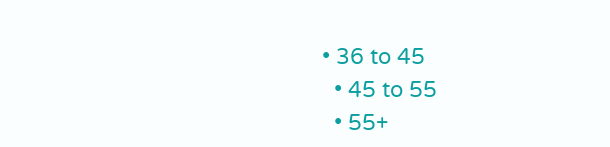• 36 to 45
  • 45 to 55
  • 55+